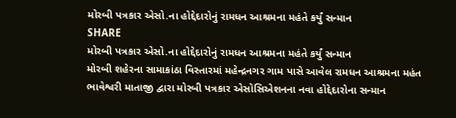મોરબી પત્રકાર એસો.ના હોદ્દેદારોનું રામધન આશ્રમના મહંતે કર્યું સન્માન
SHARE
મોરબી પત્રકાર એસો.ના હોદ્દેદારોનું રામધન આશ્રમના મહંતે કર્યું સન્માન
મોરબી શહેરના સામાકાંઠા વિસ્તારમાં મહેન્દ્રનગર ગામ પાસે આવેલ રામધન આશ્રમના મહંત ભાવેશ્વરી માતાજી દ્વારા મોરબી પત્રકાર એસોસિએશનના નવા હોદ્દેદારોના સન્માન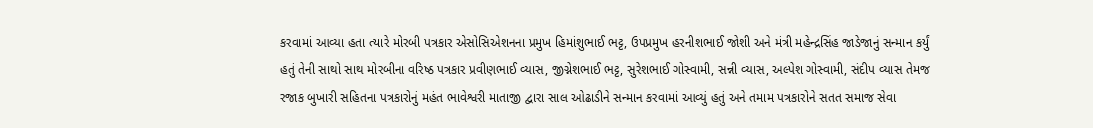કરવામાં આવ્યા હતા ત્યારે મોરબી પત્રકાર એસોસિએશનના પ્રમુખ હિમાંશુભાઈ ભટ્ટ, ઉપપ્રમુખ હરનીશભાઈ જોશી અને મંત્રી મહેન્દ્રસિંહ જાડેજાનું સન્માન કર્યું હતું તેની સાથો સાથ મોરબીના વરિષ્ઠ પત્રકાર પ્રવીણભાઈ વ્યાસ, જીગ્નેશભાઈ ભટ્ટ, સુરેશભાઈ ગોસ્વામી, સન્ની વ્યાસ, અલ્પેશ ગોસ્વામી, સંદીપ વ્યાસ તેમજ રજાક બુખારી સહિતના પત્રકારોનું મહંત ભાવેશ્વરી માતાજી દ્વારા સાલ ઓઢાડીને સન્માન કરવામાં આવ્યું હતું અને તમામ પત્રકારોને સતત સમાજ સેવા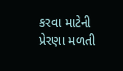કરવા માટેની પ્રેરણા મળતી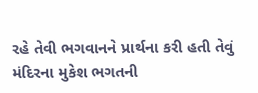રહે તેવી ભગવાનને પ્રાર્થના કરી હતી તેવું મંદિરના મુકેશ ભગતની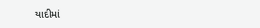યાદીમાં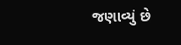જણાવ્યું છે